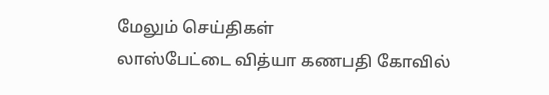மேலும் செய்திகள்
லாஸ்பேட்டை வித்யா கணபதி கோவில்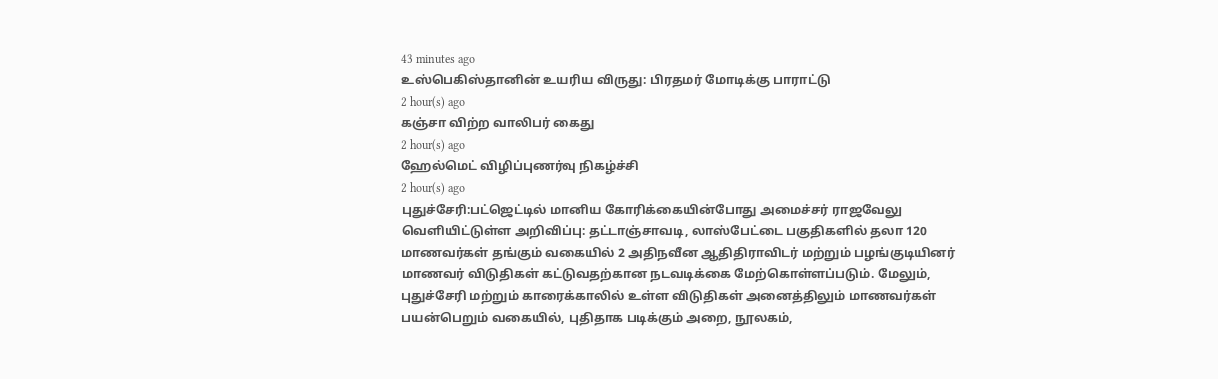43 minutes ago
உஸ்பெகிஸ்தானின் உயரிய விருது: பிரதமர் மோடிக்கு பாராட்டு
2 hour(s) ago
கஞ்சா விற்ற வாலிபர் கைது
2 hour(s) ago
ஹேல்மெட் விழிப்புணர்வு நிகழ்ச்சி
2 hour(s) ago
புதுச்சேரி:பட்ஜெட்டில் மானிய கோரிக்கையின்போது அமைச்சர் ராஜவேலு வெளியிட்டுள்ள அறிவிப்பு: தட்டாஞ்சாவடி, லாஸ்பேட்டை பகுதிகளில் தலா 120 மாணவர்கள் தங்கும் வகையில் 2 அதிநவீன ஆதிதிராவிடர் மற்றும் பழங்குடியினர் மாணவர் விடுதிகள் கட்டுவதற்கான நடவடிக்கை மேற்கொள்ளப்படும். மேலும், புதுச்சேரி மற்றும் காரைக்காலில் உள்ள விடுதிகள் அனைத்திலும் மாணவர்கள் பயன்பெறும் வகையில், புதிதாக படிக்கும் அறை, நூலகம்,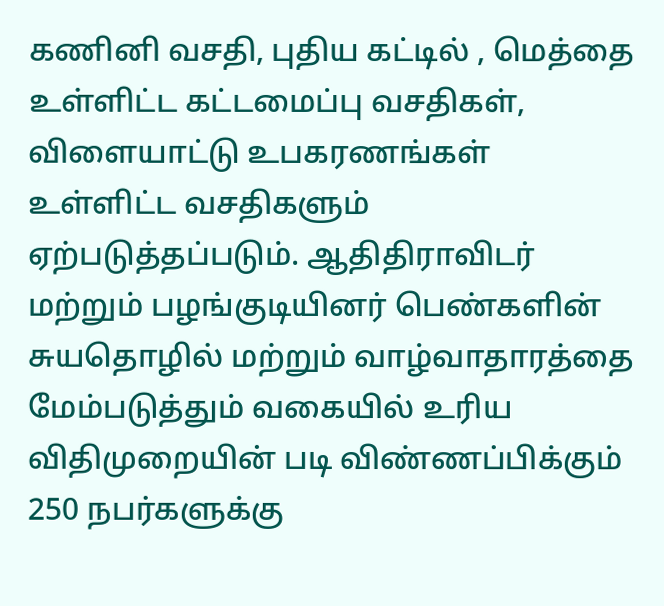கணினி வசதி, புதிய கட்டில் , மெத்தை உள்ளிட்ட கட்டமைப்பு வசதிகள், விளையாட்டு உபகரணங்கள் உள்ளிட்ட வசதிகளும் ஏற்படுத்தப்படும். ஆதிதிராவிடர் மற்றும் பழங்குடியினர் பெண்களின் சுயதொழில் மற்றும் வாழ்வாதாரத்தை மேம்படுத்தும் வகையில் உரிய விதிமுறையின் படி விண்ணப்பிக்கும் 250 நபர்களுக்கு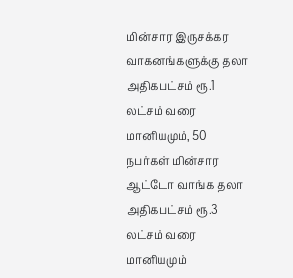மின்சார இருசக்கர வாகனங்களுக்கு தலா அதிகபட்சம் ரூ.1 லட்சம் வரை மானியமும், 50 நபர்கள் மின்சார ஆட்டோ வாங்க தலா அதிகபட்சம் ரூ.3 லட்சம் வரை மானியமும்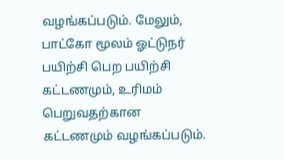வழங்கப்படும். மேலும், பாட்கோ மூலம் ஓட்டுநர் பயிற்சி பெற பயிற்சி கட்டணமும், உரிமம் பெறுவதற்கான கட்டணமும் வழங்கப்படும்.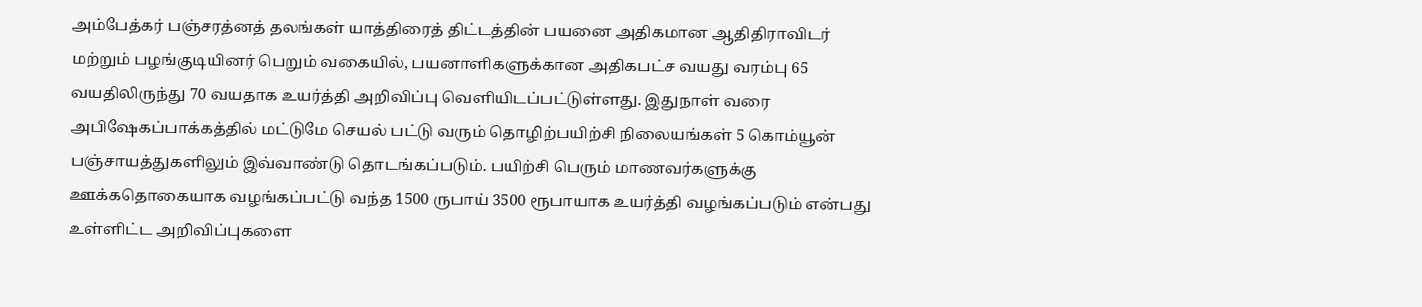அம்பேத்கர் பஞ்சரத்னத் தலங்கள் யாத்திரைத் திட்டத்தின் பயனை அதிகமான ஆதிதிராவிடர் மற்றும் பழங்குடியினர் பெறும் வகையில், பயனாளிகளுக்கான அதிகபட்ச வயது வரம்பு 65 வயதிலிருந்து 70 வயதாக உயர்த்தி அறிவிப்பு வெளியிடப்பட்டுள்ளது. இதுநாள் வரை அபிஷேகப்பாக்கத்தில் மட்டுமே செயல் பட்டு வரும் தொழிற்பயிற்சி நிலையங்கள் 5 கொம்யூன் பஞ்சாயத்துகளிலும் இவ்வாண்டு தொடங்கப்படும். பயிற்சி பெரும் மாணவர்களுக்கு ஊக்கதொகையாக வழங்கப்பட்டு வந்த 1500 ருபாய் 3500 ரூபாயாக உயர்த்தி வழங்கப்படும் என்பது உள்ளிட்ட அறிவிப்புகளை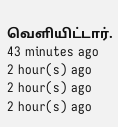வெளியிட்டார்.
43 minutes ago
2 hour(s) ago
2 hour(s) ago
2 hour(s) ago